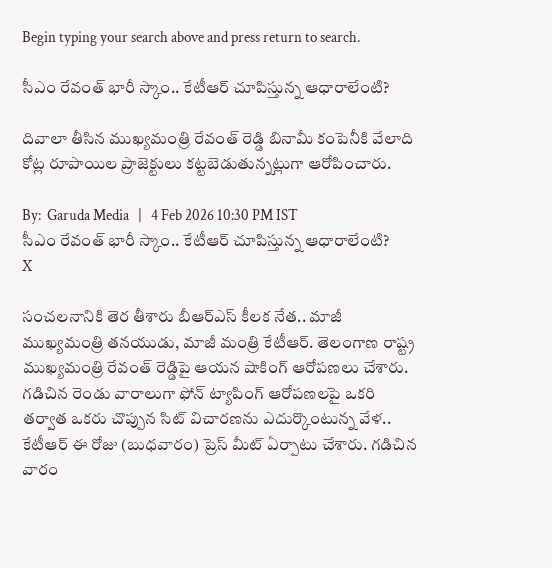Begin typing your search above and press return to search.

సీఎం రేవంత్ భారీ స్కాం.. కేటీఆర్ చూపిస్తున్న ఆధారాలేంటి?

దివాలా తీసిన ముఖ్యమంత్రి రేవంత్ రెడ్డి బినామీ కంపెనీకి వేలాది కోట్ల రూపాయిల ప్రాజెక్టులు కట్టబెడుతున్నట్లుగా ఆరోపించారు.

By:  Garuda Media   |   4 Feb 2026 10:30 PM IST
సీఎం రేవంత్ భారీ స్కాం.. కేటీఆర్ చూపిస్తున్న ఆధారాలేంటి?
X

సంచలనానికి తెర తీశారు బీఆర్ఎస్ కీలక నేత.. మాజీ ముఖ్యమంత్రి తనయుడు, మాజీ మంత్రి కేటీఆర్. తెలంగాణ రాష్ట్ర ముఖ్యమంత్రి రేవంత్ రెడ్డిపై ఆయన షాకింగ్ ఆరోపణలు చేశారు. గడిచిన రెండు వారాలుగా ఫోన్ ట్యాపింగ్ ఆరోపణలపై ఒకరి తర్వాత ఒకరు చొప్పున సిట్ విచారణను ఎదుర్కొంటున్న వేళ.. కేటీఆర్ ఈ రోజు (బుధవారం) ప్రెస్ మీట్ ఏర్పాటు చేశారు. గడిచిన వారం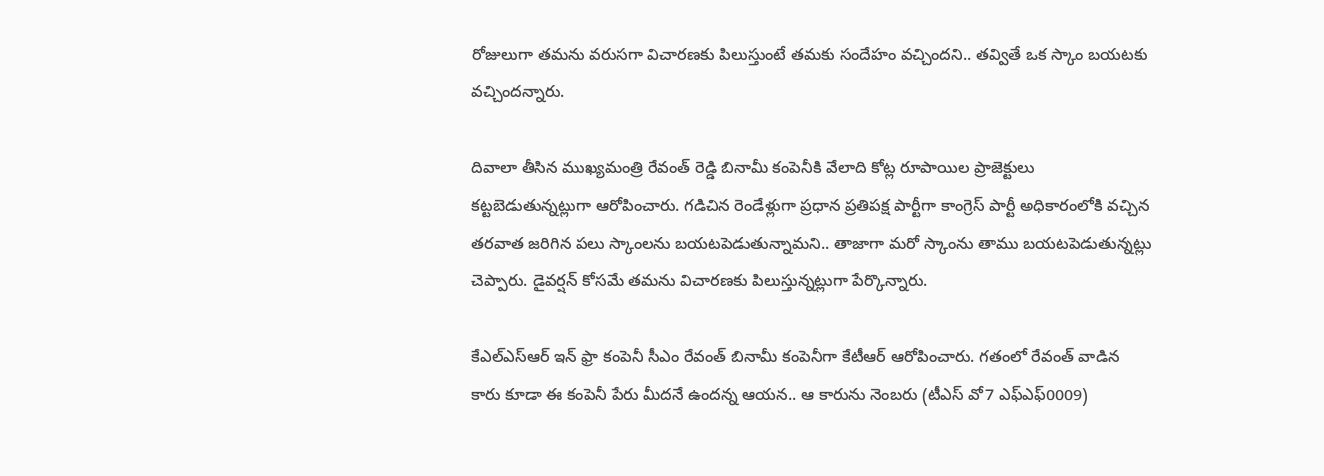రోజులుగా తమను వరుసగా విచారణకు పిలుస్తుంటే తమకు సందేహం వచ్చిందని.. తవ్వితే ఒక స్కాం బయటకు వచ్చిందన్నారు.

దివాలా తీసిన ముఖ్యమంత్రి రేవంత్ రెడ్డి బినామీ కంపెనీకి వేలాది కోట్ల రూపాయిల ప్రాజెక్టులు కట్టబెడుతున్నట్లుగా ఆరోపించారు. గడిచిన రెండేళ్లుగా ప్రధాన ప్రతిపక్ష పార్టీగా కాంగ్రెస్ పార్టీ అధికారంలోకి వచ్చిన తరవాత జరిగిన పలు స్కాంలను బయటపెడుతున్నామని.. తాజాగా మరో స్కాంను తాము బయటపెడుతున్నట్లు చెప్పారు. డైవర్షన్ కోసమే తమను విచారణకు పిలుస్తున్నట్లుగా పేర్కొన్నారు.

కేఎల్ఎస్ఆర్ ఇన్ ఫ్రా కంపెనీ సీఎం రేవంత్ బినామీ కంపెనీగా కేటీఆర్ ఆరోపించారు. గతంలో రేవంత్ వాడిన కారు కూడా ఈ కంపెనీ పేరు మీదనే ఉందన్న ఆయన.. ఆ కారును నెంబరు (టీఎస్ వో7 ఎఫ్ఎఫ్0009)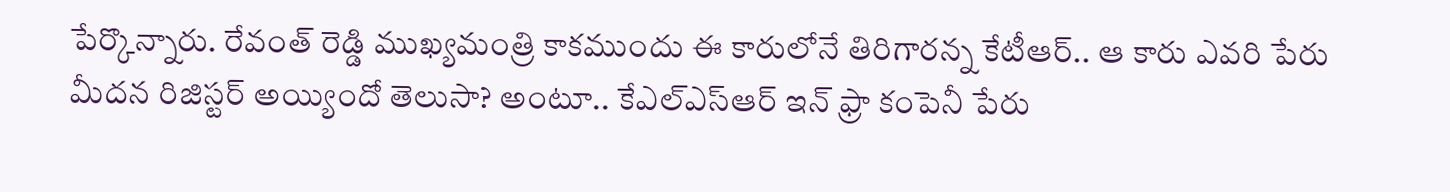పేర్కొన్నారు. రేవంత్ రెడ్డి ముఖ్యమంత్రి కాకముందు ఈ కారులోనే తిరిగారన్న కేటీఆర్.. ఆ కారు ఎవరి పేరు మీదన రిజిస్టర్ అయ్యిందో తెలుసా? అంటూ.. కేఎల్ఎస్ఆర్ ఇన్ ఫ్రా కంపెనీ పేరు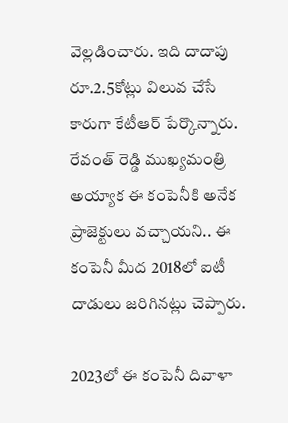వెల్లడించారు. ఇది దాదాపు రూ.2.5కోట్లు విలువ చేసే కారుగా కేటీఆర్ పేర్కొన్నారు. రేవంత్ రెడ్డి ముఖ్యమంత్రి అయ్యాక ఈ కంపెనీకి అనేక ప్రాజెక్టులు వచ్చాయని.. ఈ కంపెనీ మీద 2018లో ఐటీ దాడులు జరిగినట్లు చెప్పారు.

2023లో ఈ కంపెనీ దివాళా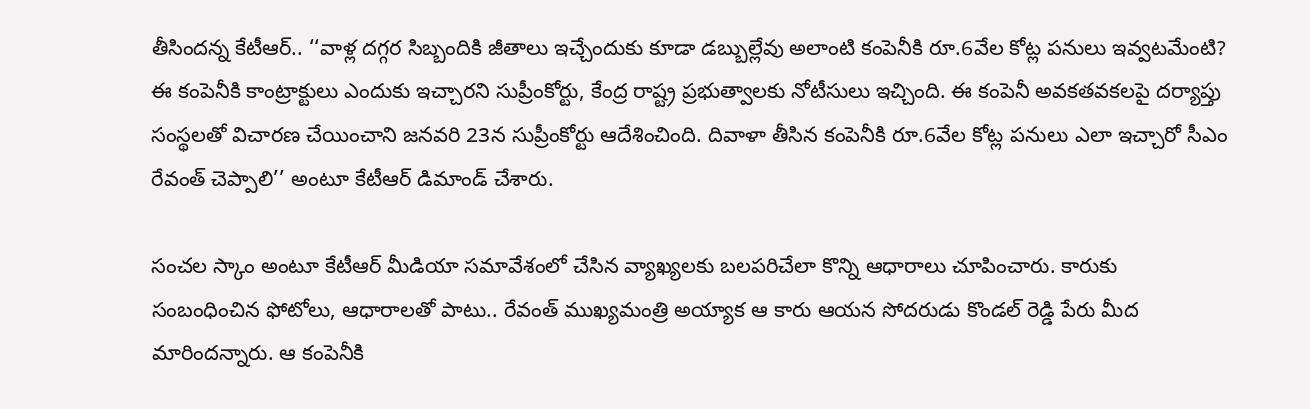తీసిందన్న కేటీఆర్.. ‘‘వాళ్ల దగ్గర సిబ్బందికి జీతాలు ఇచ్చేందుకు కూడా డబ్బుల్లేవు అలాంటి కంపెనీకి రూ.6వేల కోట్ల పనులు ఇవ్వటమేంటి? ఈ కంపెనీకి కాంట్రాక్టులు ఎందుకు ఇచ్చారని సుప్రీంకోర్టు, కేంద్ర రాష్ట్ర ప్రభుత్వాలకు నోటీసులు ఇచ్చింది. ఈ కంపెనీ అవకతవకలపై దర్యాప్తు సంస్థలతో విచారణ చేయించాని జనవరి 23న సుప్రీంకోర్టు ఆదేశించింది. దివాళా తీసిన కంపెనీకి రూ.6వేల కోట్ల పనులు ఎలా ఇచ్చారో సీఎం రేవంత్ చెప్పాలి’’ అంటూ కేటీఆర్ డిమాండ్ చేశారు.

సంచల స్కాం అంటూ కేటీఆర్ మీడియా సమావేశంలో చేసిన వ్యాఖ్యలకు బలపరిచేలా కొన్ని ఆధారాలు చూపించారు. కారుకు సంబంధించిన ఫోటోలు, ఆధారాలతో పాటు.. రేవంత్ ముఖ్యమంత్రి అయ్యాక ఆ కారు ఆయన సోదరుడు కొండల్ రెడ్డి పేరు మీద మారిందన్నారు. ఆ కంపెనీకి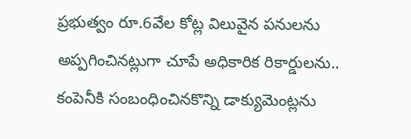ప్రభుత్వం రూ.6వేల కోట్ల విలువైన పనులను అప్పగించినట్లుగా చూపే అధికారిక రికార్డులను.. కంపెనీకి సంబంధించినకొన్ని డాక్యుమెంట్లను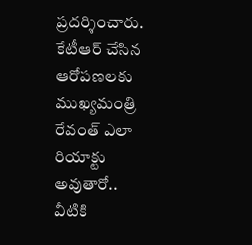ప్రదర్శించారు. కేటీఆర్ చేసిన ఆరోపణలకు ముఖ్యమంత్రి రేవంత్ ఎలా రియాక్టు అవుతారో.. వీటికి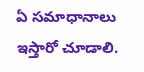ఏ సమాధానాలు ఇస్తారో చూడాలి.